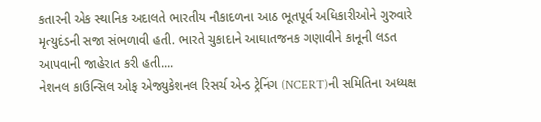કતારની એક સ્થાનિક અદાલતે ભારતીય નૌકાદળના આઠ ભૂતપૂર્વ અધિકારીઓને ગુરુવારે મૃત્યુદંડની સજા સંભળાવી હતી. ભારતે ચુકાદાને આઘાતજનક ગણાવીને કાનૂની લડત આપવાની જાહેરાત કરી હતી....
નેશનલ કાઉન્સિલ ઓફ એજ્યુકેશનલ રિસર્ચ એન્ડ ટ્રેનિંગ (NCERT)ની સમિતિના અધ્યક્ષ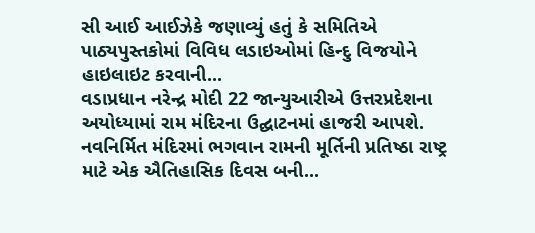સી આઈ આઈઝેકે જણાવ્યું હતું કે સમિતિએ પાઠ્યપુસ્તકોમાં વિવિધ લડાઇઓમાં હિન્દુ વિજયોને હાઇલાઇટ કરવાની...
વડાપ્રધાન નરેન્દ્ર મોદી 22 જાન્યુઆરીએ ઉત્તરપ્રદેશના અયોધ્યામાં રામ મંદિરના ઉદ્ઘાટનમાં હાજરી આપશે. નવનિર્મિત મંદિરમાં ભગવાન રામની મૂર્તિની પ્રતિષ્ઠા રાષ્ટ્ર માટે એક ઐતિહાસિક દિવસ બની...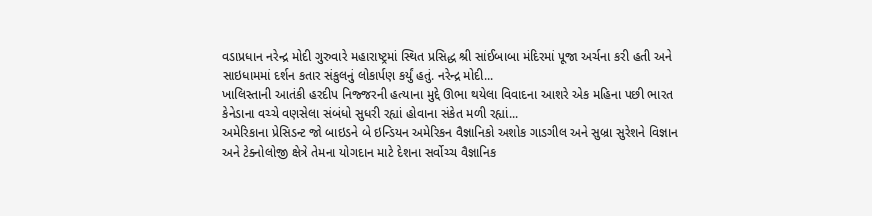વડાપ્રધાન નરેન્દ્ર મોદી ગુરુવારે મહારાષ્ટ્રમાં સ્થિત પ્રસિદ્ધ શ્રી સાંઈબાબા મંદિરમાં પૂજા અર્ચના કરી હતી અને સાઇધામમાં દર્શન કતાર સંકુલનું લોકાર્પણ કર્યું હતું. નરેન્દ્ર મોદી...
ખાલિસ્તાની આતંકી હરદીપ નિજ્જરની હત્યાના મુદ્દે ઊભા થયેલા વિવાદના આશરે એક મહિના પછી ભારત કેનેડાના વચ્ચે વણસેલા સંબંધો સુધરી રહ્યાં હોવાના સંકેત મળી રહ્યાં...
અમેરિકાના પ્રેસિડન્ટ જો બાઇડને બે ઇન્ડિયન અમેરિકન વૈજ્ઞાનિકો અશોક ગાડગીલ અને સુબ્રા સુરેશને વિજ્ઞાન અને ટેક્નોલોજી ક્ષેત્રે તેમના યોગદાન માટે દેશના સર્વોચ્ચ વૈજ્ઞાનિક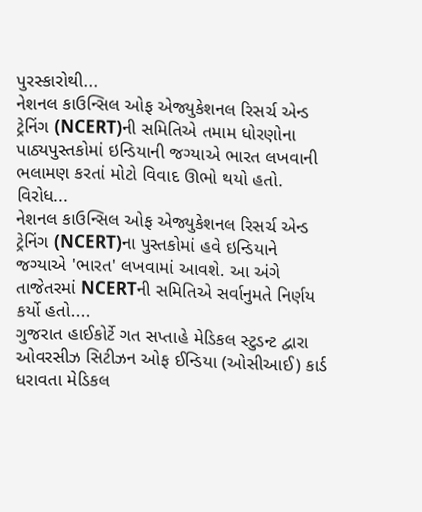પુરસ્કારોથી...
નેશનલ કાઉન્સિલ ઓફ એજ્યુકેશનલ રિસર્ચ એન્ડ ટ્રેનિંગ (NCERT)ની સમિતિએ તમામ ધોરણોના પાઠ્યપુસ્તકોમાં ઇન્ડિયાની જગ્યાએ ભારત લખવાની ભલામણ કરતાં મોટો વિવાદ ઊભો થયો હતો. વિરોધ...
નેશનલ કાઉન્સિલ ઓફ એજ્યુકેશનલ રિસર્ચ એન્ડ ટ્રેનિંગ (NCERT)ના પુસ્તકોમાં હવે ઇન્ડિયાને જગ્યાએ 'ભારત' લખવામાં આવશે. આ અંગે તાજેતરમાં NCERTની સમિતિએ સર્વાનુમતે નિર્ણય કર્યો હતો....
ગુજરાત હાઈકોર્ટે ગત સપ્તાહે મેડિકલ સ્ટુડન્ટ દ્વારા ઓવરસીઝ સિટીઝન ઓફ ઈન્ડિયા (ઓસીઆઈ) કાર્ડ ધરાવતા મેડિકલ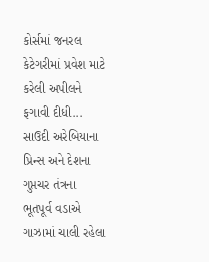કોર્સમાં જનરલ કેટેગરીમાં પ્રવેશ માટે કરેલી અપીલને ફગાવી દીધી...
સાઉદી અરેબિયાના પ્રિન્સ અને દેશના ગુપ્તચર તંત્રના ભૂતપૂર્વ વડાએ ગાઝામાં ચાલી રહેલા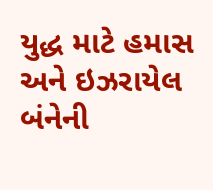યુદ્ધ માટે હમાસ અને ઇઝરાયેલ બંનેની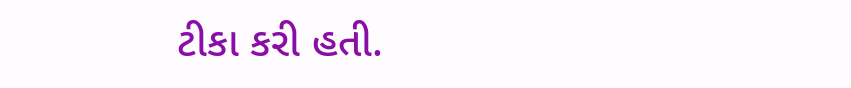ટીકા કરી હતી.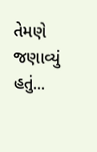તેમણે જણાવ્યું હતું...